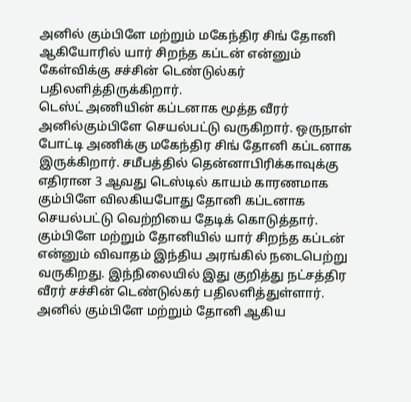அனில் கும்பிளே மற்றும் மகேந்திர சிங் தோனி ஆகியோரில் யார் சிறந்த கப்டன் என்னும் கேள்விக்கு சச்சின் டெண்டுல்கர் பதிலளித்திருக்கிறார்.
டெஸ்ட் அணியின் கப்டனாக மூத்த வீரர் அனில்கும்பிளே செயல்பட்டு வருகிறார். ஒருநாள் போட்டி அணிக்கு மகேந்திர சிங் தோனி கப்டனாக இருக்கிறார். சமீபத்தில் தென்னாபிரிக்காவுக்கு எதிரான 3 ஆவது டெஸ்டில் காயம் காரணமாக கும்பிளே விலகியபோது தோனி கப்டனாக செயல்பட்டு வெற்றியை தேடிக் கொடுத்தார்.
கும்பிளே மற்றும் தோனியில் யார் சிறந்த கப்டன் என்னும் விவாதம் இந்திய அரங்கில் நடைபெற்று வருகிறது. இந்நிலையில் இது குறித்து நட்சத்திர வீரர் சச்சின் டெண்டுல்கர் பதிலளித்துள்ளார்.
அனில் கும்பிளே மற்றும் தோனி ஆகிய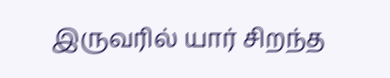இருவரில் யார் சிறந்த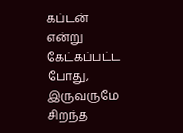கப்டன் என்று கேட்கப்பட்ட போது, இருவருமே சிறந்த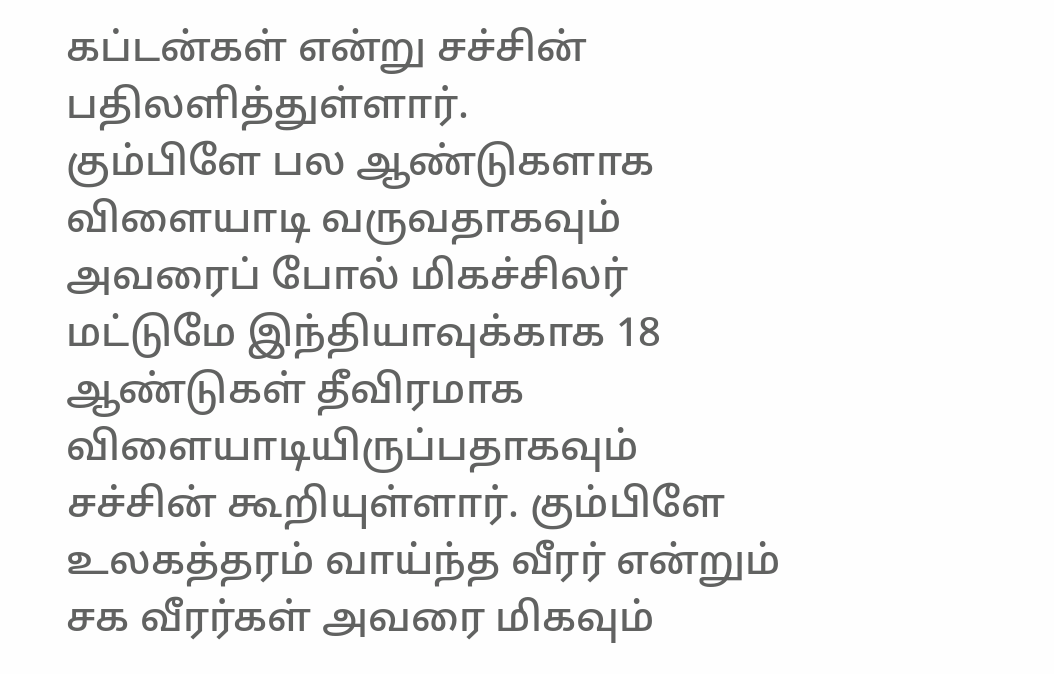கப்டன்கள் என்று சச்சின் பதிலளித்துள்ளார்.
கும்பிளே பல ஆண்டுகளாக விளையாடி வருவதாகவும் அவரைப் போல் மிகச்சிலர் மட்டுமே இந்தியாவுக்காக 18 ஆண்டுகள் தீவிரமாக விளையாடியிருப்பதாகவும் சச்சின் கூறியுள்ளார். கும்பிளே உலகத்தரம் வாய்ந்த வீரர் என்றும் சக வீரர்கள் அவரை மிகவும்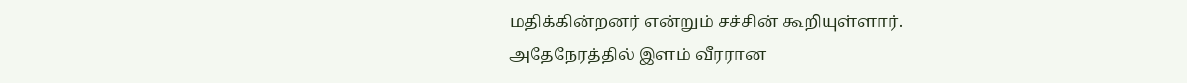மதிக்கின்றனர் என்றும் சச்சின் கூறியுள்ளார்.
அதேநேரத்தில் இளம் வீரரான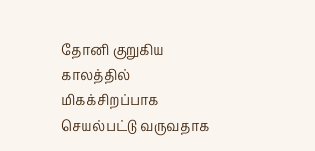தோனி குறுகிய காலத்தில் மிகக்சிறப்பாக செயல்பட்டு வருவதாக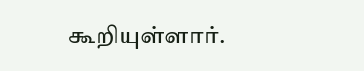கூறியுள்ளார்.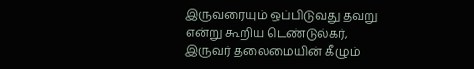இருவரையும் ஒப்பிடுவது தவறு என்று கூறிய டெண்டுல்கர், இருவர் தலைமையின் கீழும்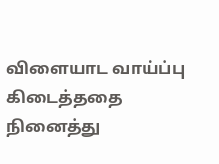விளையாட வாய்ப்பு கிடைத்ததை நினைத்து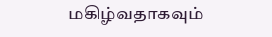மகிழ்வதாகவும்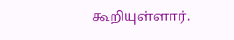கூறியுள்ளார்.